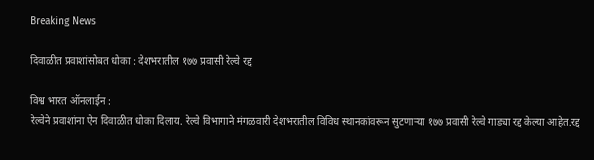Breaking News

दिवाळीत प्रवाशांसोबत धोका : देशभरातील १७७ प्रवासी रेल्वे रद्द

विश्व भारत ऑनलाईन :
रेल्वेने प्रवाशांना ऐन दिवाळीत धोका दिलाय. रेल्वे विभागाने मंगळवारी देशभरातील विविध स्थानकांवरून सुटणाऱ्या १७७ प्रवासी रेल्वे गाड्या रद्द केल्या आहेत.रद्द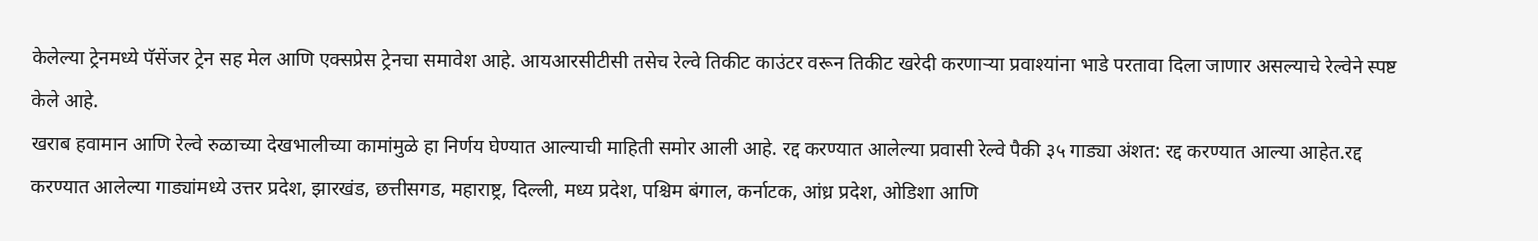केलेल्या ट्रेनमध्ये पॅसेंजर ट्रेन सह मेल आणि एक्सप्रेस ट्रेनचा समावेश आहे. आयआरसीटीसी तसेच रेल्वे तिकीट काउंटर वरून तिकीट खरेदी करणाऱ्या प्रवाश्यांना भाडे परतावा दिला जाणार असल्याचे रेल्वेने स्पष्ट केले आहे.
खराब हवामान आणि रेल्वे रुळाच्या देखभालीच्या कामांमुळे हा निर्णय घेण्यात आल्याची माहिती समोर आली आहे. रद्द करण्यात आलेल्या प्रवासी रेल्वे पैकी ३५ गाड्या अंशत: रद्द करण्यात आल्या आहेत.रद्द करण्यात आलेल्या गाड्यांमध्ये उत्तर प्रदेश, झारखंड, छत्तीसगड, महाराष्ट्र, दिल्ली, मध्य प्रदेश, पश्चिम बंगाल, कर्नाटक, आंध्र प्रदेश, ओडिशा आणि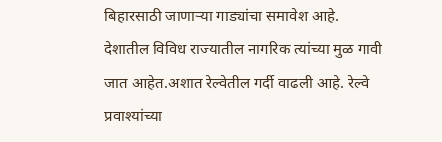बिहारसाठी जाणाऱ्या गाड्यांचा समावेश आहे.
देशातील विविध राज्यातील नागरिक त्यांच्या मुळ गावी जात आहेत.अशात रेल्वेतील गर्दी वाढली आहे. रेल्वे प्रवाश्यांच्या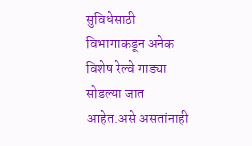सुविधेसाठी विभागाकडून अनेक विशेष रेल्वे गाड्या सोडल्या जात आहेत.असे असतांनाही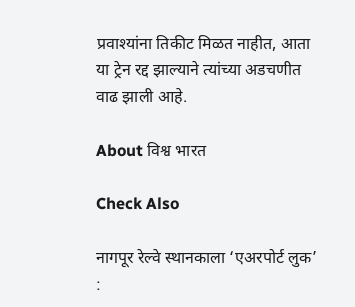प्रवाश्यांना तिकीट मिळत नाहीत, आता या ट्रेन रद्द झाल्याने त्यांच्या अडचणीत वाढ झाली आहे.

About विश्व भारत

Check Also

नागपूर रेल्वे स्थानकाला ‘एअरपोर्ट लुक’ :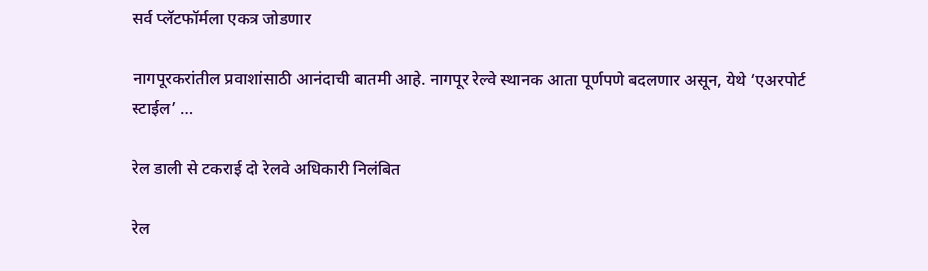सर्व प्लॅटफॉर्मला एकत्र जोडणार

नागपूरकरांतील प्रवाशांसाठी आनंदाची बातमी आहे. नागपूर रेल्वे स्थानक आता पूर्णपणे बदलणार असून, येथे ‘एअरपोर्ट स्टाईल’ …

रेल डाली से टकराई दो रेलवे अधिकारी निलंबित

रेल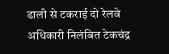डाली से टकराई दो रेलवे अधिकारी निलंबित टेकचंद्र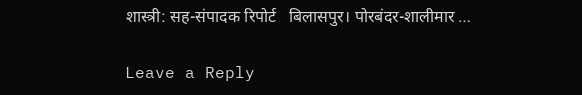शास्त्री: सह-संपादक रिपोर्ट   बिलासपुर। पोरबंदर-शालीमार …

Leave a Reply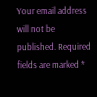Your email address will not be published. Required fields are marked *